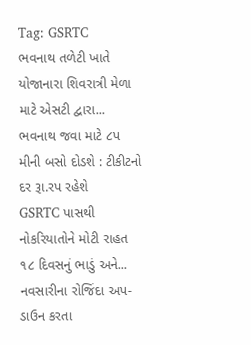Tag: GSRTC
ભવનાથ તળેટી ખાતે યોજાનારા શિવરાત્રી મેળા માટે એસટી દ્વારા...
ભવનાથ જવા માટે ૮પ મીની બસો દોડશે : ટીકીટનો દર રૂા.રપ રહેશે
GSRTC પાસથી નોકરિયાતોને મોટી રાહત ૧૮ દિવસનું ભાડું અને...
નવસારીના રોજિંદા અપ-ડાઉન કરતા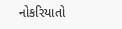નોકરિયાતો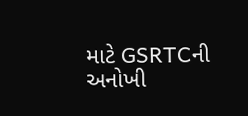માટે GSRTCની અનોખી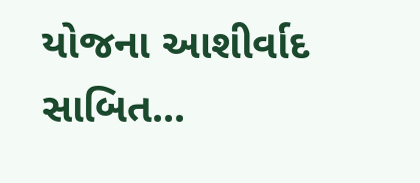યોજના આશીર્વાદ સાબિત...